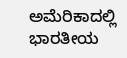ಅಮೆರಿಕಾದಲ್ಲಿ ಭಾರತೀಯ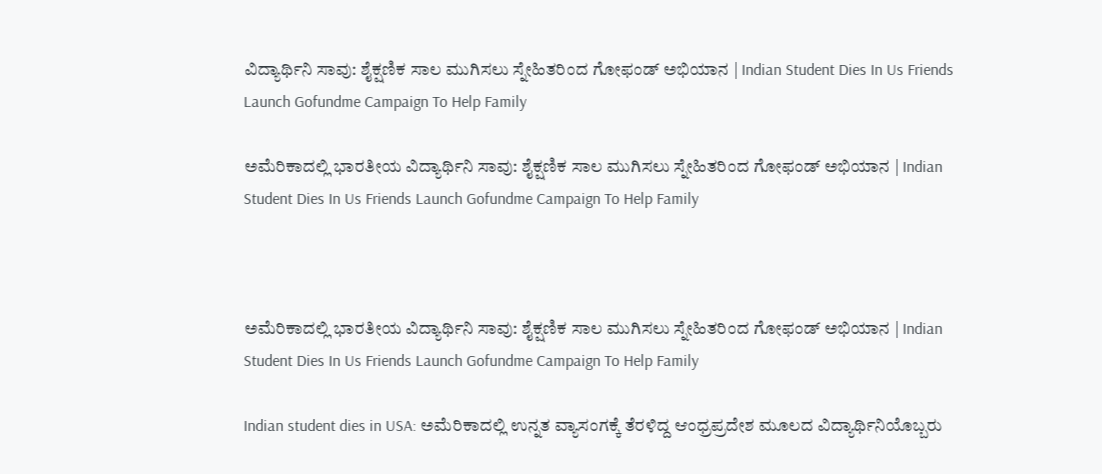ವಿದ್ಯಾರ್ಥಿನಿ ಸಾವು: ಶೈಕ್ಷಣಿಕ ಸಾಲ ಮುಗಿಸಲು ಸ್ನೇಹಿತರಿಂದ ಗೋಫಂಡ್ ಅಭಿಯಾನ | Indian Student Dies In Us Friends Launch Gofundme Campaign To Help Family

ಅಮೆರಿಕಾದಲ್ಲಿ ಭಾರತೀಯ ವಿದ್ಯಾರ್ಥಿನಿ ಸಾವು: ಶೈಕ್ಷಣಿಕ ಸಾಲ ಮುಗಿಸಲು ಸ್ನೇಹಿತರಿಂದ ಗೋಫಂಡ್ ಅಭಿಯಾನ | Indian Student Dies In Us Friends Launch Gofundme Campaign To Help Family



ಅಮೆರಿಕಾದಲ್ಲಿ ಭಾರತೀಯ ವಿದ್ಯಾರ್ಥಿನಿ ಸಾವು: ಶೈಕ್ಷಣಿಕ ಸಾಲ ಮುಗಿಸಲು ಸ್ನೇಹಿತರಿಂದ ಗೋಫಂಡ್ ಅಭಿಯಾನ | Indian Student Dies In Us Friends Launch Gofundme Campaign To Help Family

Indian student dies in USA: ಅಮೆರಿಕಾದಲ್ಲಿ ಉನ್ನತ ವ್ಯಾಸಂಗಕ್ಕೆ ತೆರಳಿದ್ದ ಆಂಧ್ರಪ್ರದೇಶ ಮೂಲದ ವಿದ್ಯಾರ್ಥಿನಿಯೊಬ್ಬರು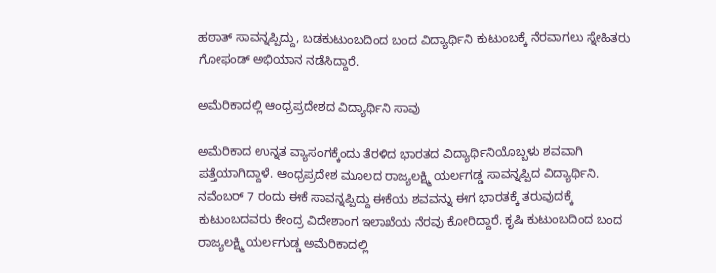ಹಠಾತ್ ಸಾವನ್ನಪ್ಪಿದ್ದು, ಬಡಕುಟುಂಬದಿಂದ ಬಂದ ವಿದ್ಯಾರ್ಥಿನಿ ಕುಟುಂಬಕ್ಕೆ ನೆರವಾಗಲು ಸ್ನೇಹಿತರು ಗೋಫಂಡ್ ಅಭಿಯಾನ ನಡೆಸಿದ್ದಾರೆ.

ಅಮೆರಿಕಾದಲ್ಲಿ ಆಂಧ್ರಪ್ರದೇಶದ ವಿದ್ಯಾರ್ಥಿನಿ ಸಾವು

ಅಮೆರಿಕಾದ ಉನ್ನತ ವ್ಯಾಸಂಗಕ್ಕೆಂದು ತೆರಳಿದ ಭಾರತದ ವಿದ್ಯಾರ್ಥಿನಿಯೊಬ್ಬಳು ಶವವಾಗಿ ಪತ್ತೆಯಾಗಿದ್ದಾಳೆ. ಆಂಧ್ರಪ್ರದೇಶ ಮೂಲದ ರಾಜ್ಯಲಕ್ಷ್ಮಿ ಯರ್ಲಗಡ್ಡ ಸಾವನ್ನಪ್ಪಿದ ವಿದ್ಯಾರ್ಥಿನಿ. ನವೆಂಬರ್ 7 ರಂದು ಈಕೆ ಸಾವನ್ನಪ್ಪಿದ್ದು ಈಕೆಯ ಶವವನ್ನು ಈಗ ಭಾರತಕ್ಕೆ ತರುವುದಕ್ಕೆ ಕುಟುಂಬದವರು ಕೇಂದ್ರ ವಿದೇಶಾಂಗ ಇಲಾಖೆಯ ನೆರವು ಕೋರಿದ್ದಾರೆ. ಕೃಷಿ ಕುಟುಂಬದಿಂದ ಬಂದ ರಾಜ್ಯಲಕ್ಷ್ಮಿ ಯರ್ಲಗುಡ್ಡ ಅಮೆರಿಕಾದಲ್ಲಿ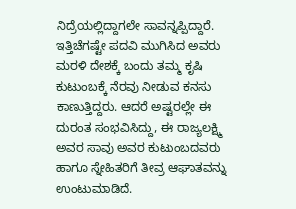ನಿದ್ರೆಯಲ್ಲಿದ್ದಾಗಲೇ ಸಾವನ್ನಪ್ಪಿದ್ದಾರೆ. ಇತ್ತಿಚೆಗಷ್ಟೇ ಪದವಿ ಮುಗಿಸಿದ ಅವರು ಮರಳಿ ದೇಶಕ್ಕೆ ಬಂದು ತಮ್ಮ ಕೃಷಿ ಕುಟುಂಬಕ್ಕೆ ನೆರವು ನೀಡುವ ಕನಸು ಕಾಣುತ್ತಿದ್ದರು. ಆದರೆ ಅಷ್ಟರಲ್ಲೇ ಈ ದುರಂತ ಸಂಭವಿಸಿದ್ದು, ಈ ರಾಜ್ಯಲಕ್ಷ್ಮಿ ಅವರ ಸಾವು ಅವರ ಕುಟುಂಬದವರು ಹಾಗೂ ಸ್ನೇಹಿತರಿಗೆ ತೀವ್ರ ಆಘಾತವನ್ನು ಉಂಟುಮಾಡಿದೆ.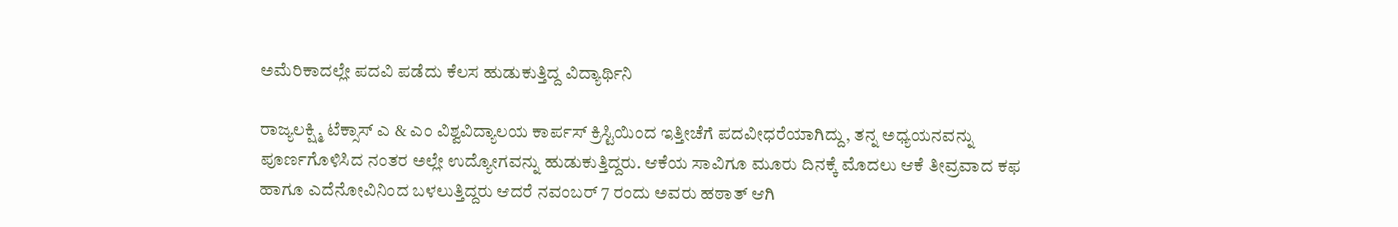ಅಮೆರಿಕಾದಲ್ಲೇ ಪದವಿ ಪಡೆದು ಕೆಲಸ ಹುಡುಕುತ್ತಿದ್ದ ವಿದ್ಯಾರ್ಥಿನಿ

ರಾಜ್ಯಲಕ್ಷ್ಮಿ ಟೆಕ್ಸಾಸ್‌ ಎ & ಎಂ ವಿಶ್ವವಿದ್ಯಾಲಯ ಕಾರ್ಪಸ್ ಕ್ರಿಸ್ಟಿಯಿಂದ ಇತ್ತೀಚೆಗೆ ಪದವೀಧರೆಯಾಗಿದ್ದು, ತನ್ನ ಅಧ್ಯಯನವನ್ನು ಪೂರ್ಣಗೊಳಿಸಿದ ನಂತರ ಅಲ್ಲೇ ಉದ್ಯೋಗವನ್ನು ಹುಡುಕುತ್ತಿದ್ದರು. ಆಕೆಯ ಸಾವಿಗೂ ಮೂರು ದಿನಕ್ಕೆ ಮೊದಲು ಆಕೆ ತೀವ್ರವಾದ ಕಫ ಹಾಗೂ ಎದೆನೋವಿನಿಂದ ಬಳಲುತ್ತಿದ್ದರು ಆದರೆ ನವಂಬರ್ 7 ರಂದು ಅವರು ಹಠಾತ್ ಆಗಿ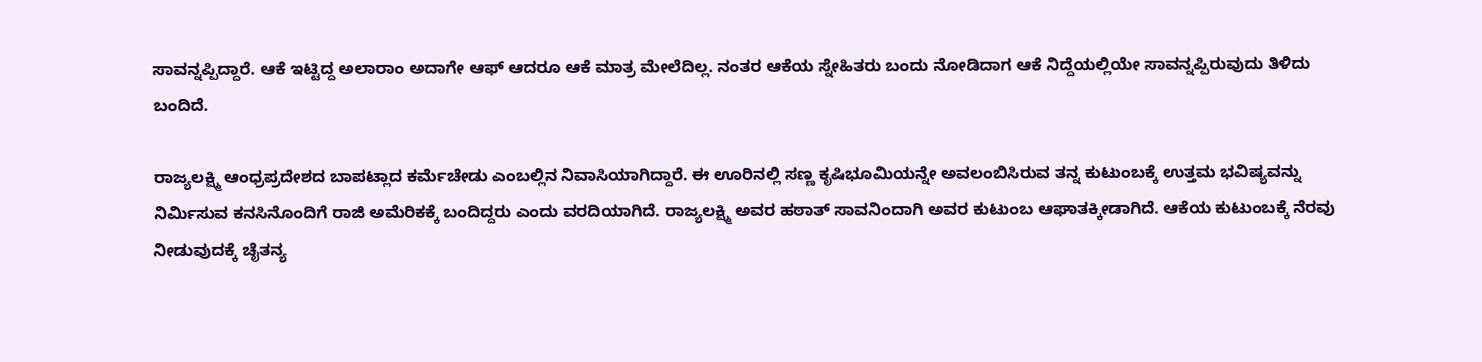ಸಾವನ್ನಪ್ಪಿದ್ದಾರೆ. ಆಕೆ ಇಟ್ಟಿದ್ದ ಅಲಾರಾಂ ಅದಾಗೇ ಆಫ್ ಆದರೂ ಆಕೆ ಮಾತ್ರ ಮೇಲೆದಿಲ್ಲ. ನಂತರ ಆಕೆಯ ಸ್ನೇಹಿತರು ಬಂದು ನೋಡಿದಾಗ ಆಕೆ ನಿದ್ದೆಯಲ್ಲಿಯೇ ಸಾವನ್ನಪ್ಪಿರುವುದು ತಿಳಿದು ಬಂದಿದೆ.

ರಾಜ್ಯಲಕ್ಷ್ಮಿ ಆಂಧ್ರಪ್ರದೇಶದ ಬಾಪಟ್ಲಾದ ಕರ್ಮೆಚೇಡು ಎಂಬಲ್ಲಿನ ನಿವಾಸಿಯಾಗಿದ್ದಾರೆ. ಈ ಊರಿನಲ್ಲಿ ಸಣ್ಣ ಕೃಷಿಭೂಮಿಯನ್ನೇ ಅವಲಂಬಿಸಿರುವ ತನ್ನ ಕುಟುಂಬಕ್ಕೆ ಉತ್ತಮ ಭವಿಷ್ಯವನ್ನು ನಿರ್ಮಿಸುವ ಕನಸಿನೊಂದಿಗೆ ರಾಜಿ ಅಮೆರಿಕಕ್ಕೆ ಬಂದಿದ್ದರು ಎಂದು ವರದಿಯಾಗಿದೆ. ರಾಜ್ಯಲಕ್ಷ್ಮಿ ಅವರ ಹಠಾತ್ ಸಾವನಿಂದಾಗಿ ಅವರ ಕುಟುಂಬ ಆಘಾತಕ್ಕೀಡಾಗಿದೆ. ಆಕೆಯ ಕುಟುಂಬಕ್ಕೆ ನೆರವು ನೀಡುವುದಕ್ಕೆ ಚೈತನ್ಯ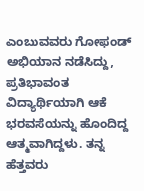ಎಂಬುವವರು ಗೋಫಂಡ್ ಅಭಿಯಾನ ನಡೆಸಿದ್ದು, ಪ್ರತಿಭಾವಂತ ವಿದ್ಯಾರ್ಥಿಯಾಗಿ ಆಕೆ ಭರವಸೆಯನ್ನು ಹೊಂದಿದ್ದ ಆತ್ಮವಾಗಿದ್ದಳು. ತನ್ನ ಹೆತ್ತವರು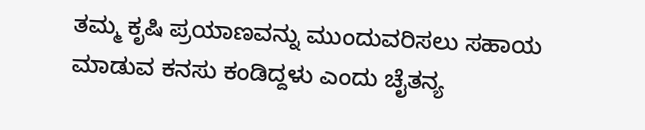ತಮ್ಮ ಕೃಷಿ ಪ್ರಯಾಣವನ್ನು ಮುಂದುವರಿಸಲು ಸಹಾಯ ಮಾಡುವ ಕನಸು ಕಂಡಿದ್ದಳು ಎಂದು ಚೈತನ್ಯ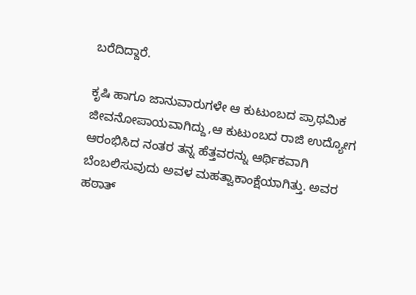ಬರೆದಿದ್ದಾರೆ.

ಕೃಷಿ ಹಾಗೂ ಜಾನುವಾರುಗಳೇ ಆ ಕುಟುಂಬದ ಪ್ರಾಥಮಿಕ ಜೀವನೋಪಾಯವಾಗಿದ್ದು,ಆ ಕುಟುಂಬದ ರಾಜಿ ಉದ್ಯೋಗ ಆರಂಭಿಸಿದ ನಂತರ ತನ್ನ ಹೆತ್ತವರನ್ನು ಆರ್ಥಿಕವಾಗಿ ಬೆಂಬಲಿಸುವುದು ಅವಳ ಮಹತ್ವಾಕಾಂಕ್ಷೆಯಾಗಿತ್ತು. ಅವರ ಹಠಾತ್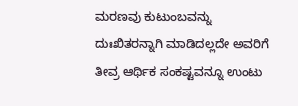ಮರಣವು ಕುಟುಂಬವನ್ನು ದುಃಖಿತರನ್ನಾಗಿ ಮಾಡಿದಲ್ಲದೇ ಅವರಿಗೆ ತೀವ್ರ ಆರ್ಥಿಕ ಸಂಕಷ್ಟವನ್ನೂ ಉಂಟು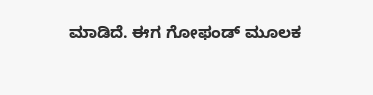ಮಾಡಿದೆ. ಈಗ ಗೋಫಂಡ್ ಮೂಲಕ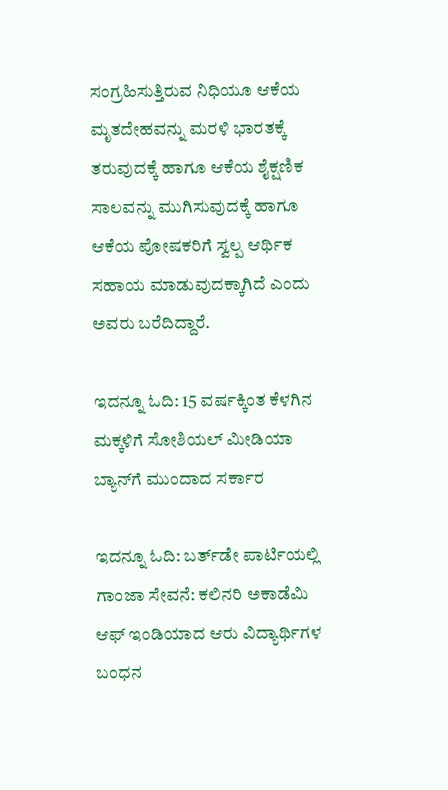ಸಂಗ್ರಹಿಸುತ್ತಿರುವ ನಿಧಿಯೂ ಆಕೆಯ ಮೃತದೇಹವನ್ನು ಮರಳಿ ಭಾರತಕ್ಕೆ ತರುವುದಕ್ಕೆ ಹಾಗೂ ಆಕೆಯ ಶೈಕ್ಷಣಿಕ ಸಾಲವನ್ನು ಮುಗಿಸುವುದಕ್ಕೆ ಹಾಗೂ ಆಕೆಯ ಪೋಷಕರಿಗೆ ಸ್ವಲ್ಪ ಆರ್ಥಿಕ ಸಹಾಯ ಮಾಡುವುದಕ್ಕಾಗಿದೆ ಎಂದು ಅವರು ಬರೆದಿದ್ದಾರೆ.

ಇದನ್ನೂ ಓದಿ: 15 ವರ್ಷಕ್ಕಿಂತ ಕೆಳಗಿನ ಮಕ್ಕಳಿಗೆ ಸೋಶಿಯಲ್ ಮೀಡಿಯಾ ಬ್ಯಾನ್‌ಗೆ ಮುಂದಾದ ಸರ್ಕಾರ

ಇದನ್ನೂ ಓದಿ: ಬರ್ತ್‌ಡೇ ಪಾರ್ಟಿಯಲ್ಲಿ ಗಾಂಜಾ ಸೇವನೆ: ಕಲಿನರಿ ಅಕಾಡೆಮಿ ಆಫ್ ಇಂಡಿಯಾದ ಆರು ವಿದ್ಯಾರ್ಥಿಗಳ ಬಂಧನ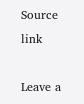Source link

Leave a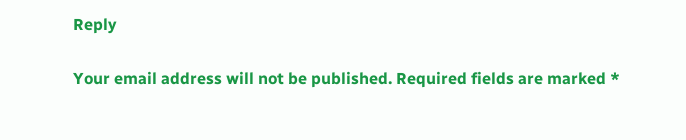Reply

Your email address will not be published. Required fields are marked *